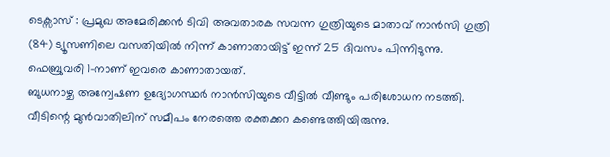ടെക്സാസ് : പ്രമുഖ അമേരിക്കൻ ടിവി അവതാരക സവന്ന ഗുത്രിയുടെ മാതാവ് നാൻസി ഗുത്രി (84) ട്യൂസണിലെ വസതിയിൽ നിന്ന് കാണാതായിട്ട് ഇന്ന് 25 ദിവസം പിന്നിടുന്നു. ഫെബ്രുവരി 1-നാണ് ഇവരെ കാണാതായത്.
ബുധനാഴ്ച അന്വേഷണ ഉദ്യോഗസ്ഥർ നാൻസിയുടെ വീട്ടിൽ വീണ്ടും പരിശോധന നടത്തി. വീടിന്റെ മുൻവാതിലിന് സമീപം നേരത്തെ രക്തക്കറ കണ്ടെത്തിയിരുന്നു.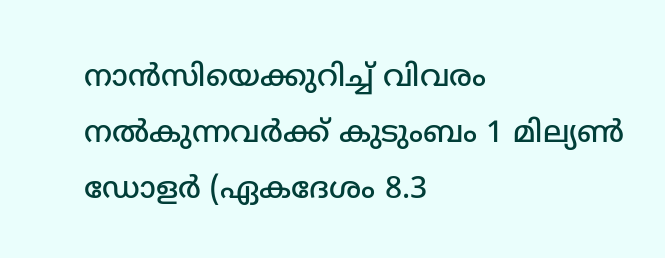നാൻസിയെക്കുറിച്ച് വിവരം നൽകുന്നവർക്ക് കുടുംബം 1 മില്യൺ ഡോളർ (ഏകദേശം 8.3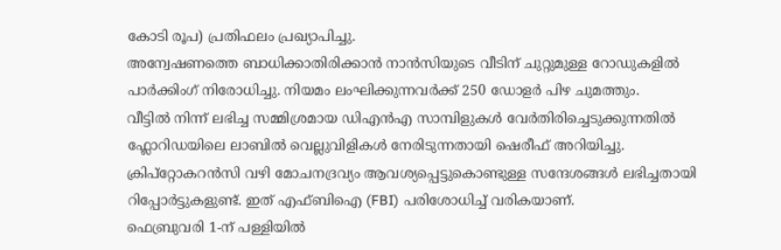കോടി രൂപ) പ്രതിഫലം പ്രഖ്യാപിച്ചു.
അന്വേഷണത്തെ ബാധിക്കാതിരിക്കാൻ നാൻസിയുടെ വീടിന് ചുറ്റുമുള്ള റോഡുകളിൽ പാർക്കിംഗ് നിരോധിച്ചു. നിയമം ലംഘിക്കുന്നവർക്ക് 250 ഡോളർ പിഴ ചുമത്തും.
വീട്ടിൽ നിന്ന് ലഭിച്ച സമ്മിശ്രമായ ഡിഎൻഎ സാമ്പിളുകൾ വേർതിരിച്ചെടുക്കുന്നതിൽ ഫ്ലോറിഡയിലെ ലാബിൽ വെല്ലുവിളികൾ നേരിടുന്നതായി ഷെരീഫ് അറിയിച്ചു.
ക്രിപ്റ്റോകറൻസി വഴി മോചനദ്രവ്യം ആവശ്യപ്പെട്ടുകൊണ്ടുള്ള സന്ദേശങ്ങൾ ലഭിച്ചതായി റിപ്പോർട്ടുകളുണ്ട്. ഇത് എഫ്ബിഐ (FBI) പരിശോധിച്ച് വരികയാണ്.
ഫെബ്രുവരി 1-ന് പള്ളിയിൽ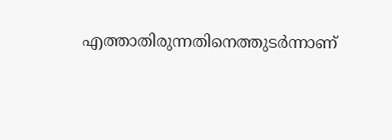എത്താതിരുന്നതിനെത്തുടർന്നാണ്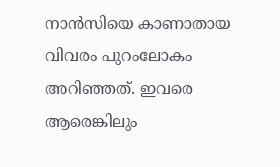നാൻസിയെ കാണാതായ വിവരം പുറംലോകം അറിഞ്ഞത്. ഇവരെ ആരെങ്കിലും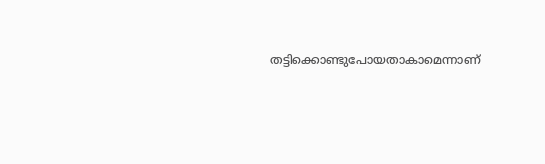തട്ടിക്കൊണ്ടുപോയതാകാമെന്നാണ്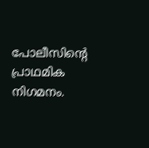പോലീസിന്റെ പ്രാഥമിക നിഗമനം.